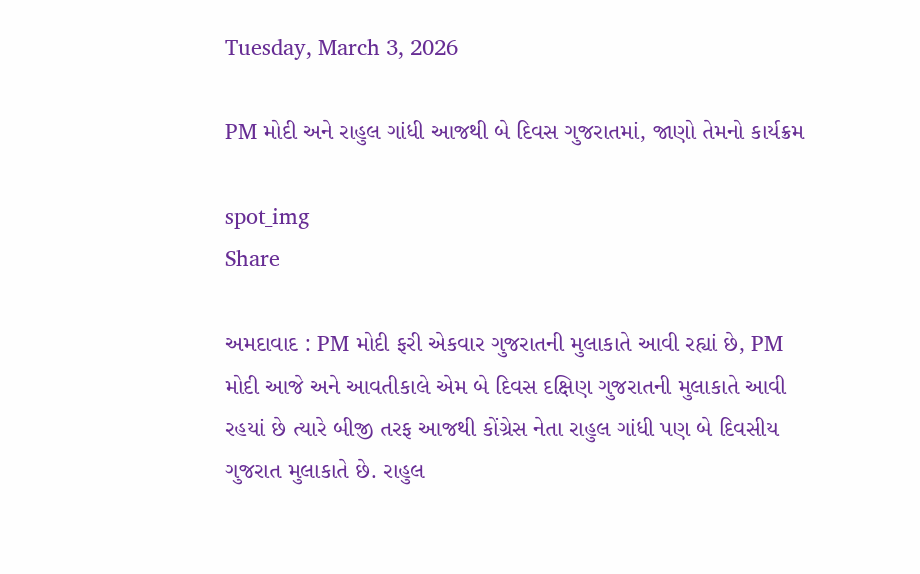Tuesday, March 3, 2026

PM મોદી અને રાહુલ ગાંધી આજથી બે દિવસ ગુજરાતમાં, જાણો તેમનો કાર્યક્રમ

spot_img
Share

અમદાવાદ : PM મોદી ફરી એકવાર ગુજરાતની મુલાકાતે આવી રહ્યાં છે, PM મોદી આજે અને આવતીકાલે એમ બે દિવસ દક્ષિણ ગુજરાતની મુલાકાતે આવી રહયાં છે ત્યારે બીજી તરફ આજથી કોંગ્રેસ નેતા રાહુલ ગાંધી પણ બે દિવસીય ગુજરાત મુલાકાતે છે. રાહુલ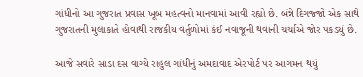ગાંધીનો આ ગુજરાત પ્રવાસ ખૂબ મહત્વનો માનવામાં આવી રહ્યો છે. બંન્ને દિગજ્જો એક સાથે ગુજરાતની મુલાકાતે હોવાથી રાજકીય વર્તુળોમાં કંઈ નવાજૂની થવાની ચર્ચાએ જોર પકડયું છે.

આજે સવારે સાડા દસ વાગ્યે રાહુલ ગાંધીનું અમદાવાદ એરપોર્ટ પર આગમન થયું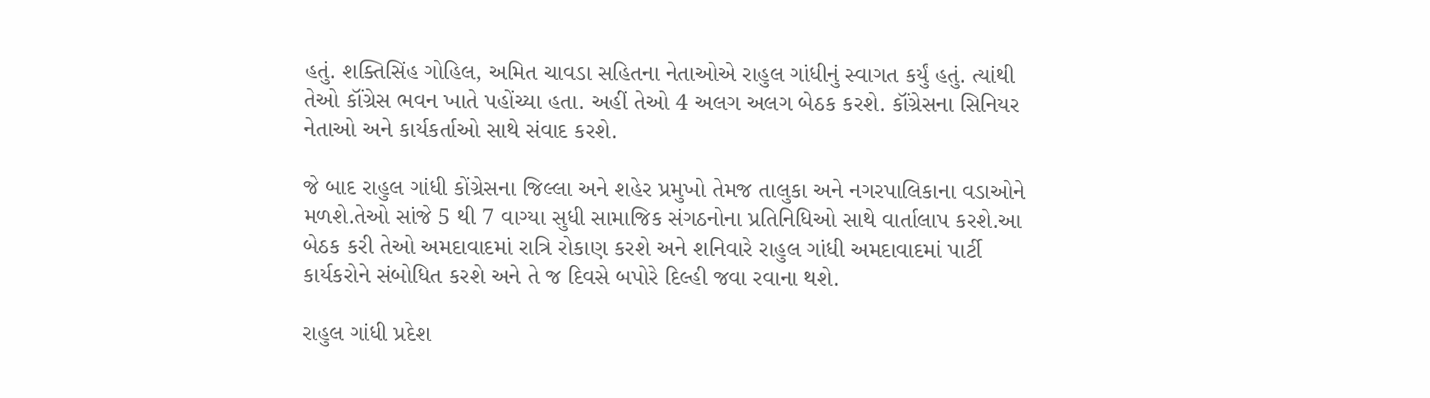હતું. શક્તિસિંહ ગોહિલ, અમિત ચાવડા સહિતના નેતાઓએ રાહુલ ગાંધીનું સ્વાગત કર્યું હતું. ત્યાંથી તેઓ કૉંગ્રેસ ભવન ખાતે પહોંચ્યા હતા. અહીં તેઓ 4 અલગ અલગ બેઠક કરશે. કૉંગ્રેસના સિનિયર નેતાઓ અને કાર્યકર્તાઓ સાથે સંવાદ કરશે.

જે બાદ રાહુલ ગાંધી કોંગ્રેસના જિલ્લા અને શહેર પ્રમુખો તેમજ તાલુકા અને નગરપાલિકાના વડાઓને મળશે.તેઓ સાંજે 5 થી 7 વાગ્યા સુધી સામાજિક સંગઠનોના પ્રતિનિધિઓ સાથે વાર્તાલાપ કરશે.આ બેઠક કરી તેઓ અમદાવાદમાં રાત્રિ રોકાણ કરશે અને શનિવારે રાહુલ ગાંધી અમદાવાદમાં પાર્ટી કાર્યકરોને સંબોધિત કરશે અને તે જ દિવસે બપોરે દિલ્હી જવા રવાના થશે.

રાહુલ ગાંધી પ્રદેશ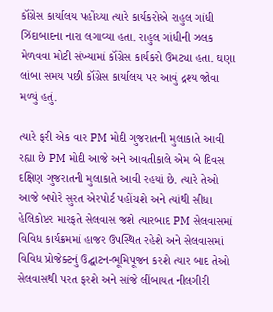કૉંગ્રેસ કાર્યાલય પહોંચ્યા ત્યારે કાર્યકરોએ રાહુલ ગાંધી ઝિંદાબાદના નારા લગાવ્યા હતા. રાહુલ ગાંધીની ઝલક મેળવવા મોટી સંખ્યામાં કૉંગ્રેસ કાર્યકરો ઉમટ્યા હતા. ઘણા લાંબા સમય પછી કૉંગ્રેસ કાર્યાલય પર આવું દ્રશ્ય જોવા મળ્યું હતું.

ત્યારે ફરી એક વાર PM મોદી ગુજરાતની મુલાકાતે આવી રહ્યા છે PM મોદી આજે અને આવતીકાલે એમ બે દિવસ દક્ષિણ ગુજરાતની મુલાકાતે આવી રહયાં છે. ત્યારે તેઓ આજે બપોરે સુરત એરપોર્ટ પહોંચશે અને ત્યાંથી સીધા હેલિકોપ્ટર મારફતે સેલવાસ જશે ત્યારબાદ PM સેલવાસમાં વિવિધ કાર્યક્રમમાં હાજર ઉપસ્થિત રહેશે અને સેલવાસમાં વિવિધ પ્રોજેક્ટનું ઉદ્ઘાટન-ભૂમિપૂજન કરશે ત્યાર બાદ તેઓ સેલવાસથી પરત ફરશે અને સાંજે લીંબાયત નીલગીરી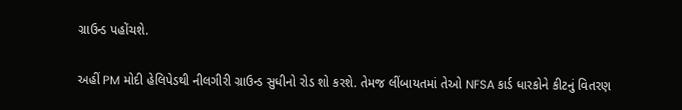ગ્રાઉન્ડ પહોંચશે.

અહીં PM મોદી હેલિપેડથી નીલગીરી ગ્રાઉન્ડ સુધીનો રોડ શો કરશે. તેમજ લીંબાયતમાં તેઓ NFSA કાર્ડ ધારકોને કીટનું વિતરણ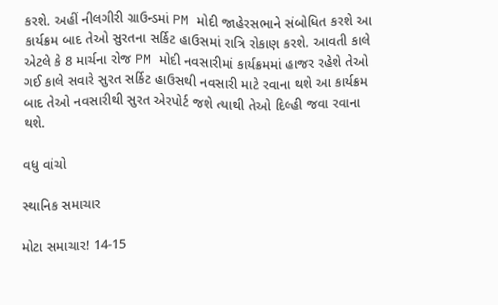કરશે. અહીં નીલગીરી ગ્રાઉન્ડમાં PM મોદી જાહેરસભાને સંબોધિત કરશે આ કાર્યક્રમ બાદ તેઓ સુરતના સર્કિટ હાઉસમાં રાત્રિ રોકાણ કરશે. આવતી કાલે એટલે કે 8 માર્ચના રોજ PM મોદી નવસારીમાં કાર્યક્રમમાં હાજર રહેશે તેઓ ગઈ કાલે સવારે સુરત સર્કિટ હાઉસથી નવસારી માટે રવાના થશે આ કાર્યક્રમ બાદ તેઓ નવસારીથી સુરત એરપોર્ટ જશે ત્યાથી તેઓ દિલ્હી જવા રવાના થશે.

વધુ વાંચો

સ્થાનિક સમાચાર

મોટા સમાચાર! 14-15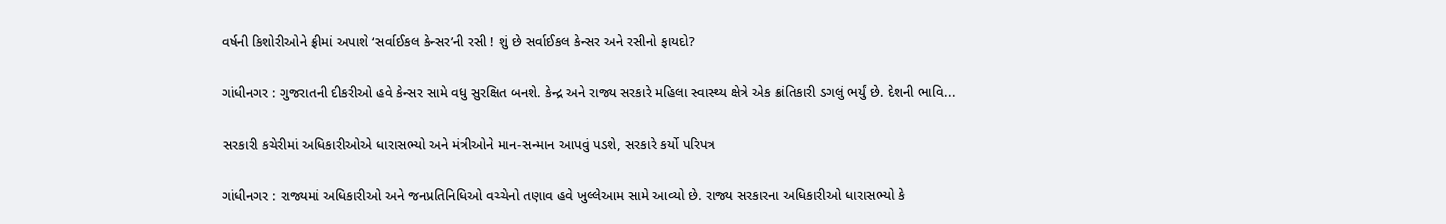વર્ષની કિશોરીઓને ફ્રીમાં અપાશે ‘સર્વાઈકલ કેન્સર’ની રસી ! શું છે સર્વાઈકલ કેન્સર અને રસીનો ફાયદો?

ગાંધીનગર : ગુજરાતની દીકરીઓ હવે કેન્સર સામે વધુ સુરક્ષિત બનશે. કેન્દ્ર અને રાજ્ય સરકારે મહિલા સ્વાસ્થ્ય ક્ષેત્રે એક ક્રાંતિકારી ડગલું ભર્યું છે. દેશની ભાવિ...

સરકારી કચેરીમાં અધિકારીઓએ ધારાસભ્યો અને મંત્રીઓને માન-સન્માન આપવું પડશે, સરકારે કર્યો પરિપત્ર

ગાંધીનગર : રાજ્યમાં અધિકારીઓ અને જનપ્રતિનિધિઓ વચ્ચેનો તણાવ હવે ખુલ્લેઆમ સામે આવ્યો છે. રાજ્ય સરકારના અધિકારીઓ ધારાસભ્યો કે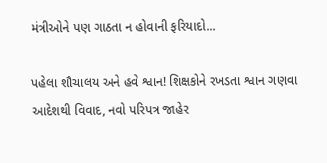મંત્રીઓને પણ ગાઠતા ન હોવાની ફરિયાદો...

પહેલા શૌચાલય અને હવે શ્વાન! શિક્ષકોને રખડતા શ્વાન ગણવા આદેશથી વિવાદ, નવો પરિપત્ર જાહેર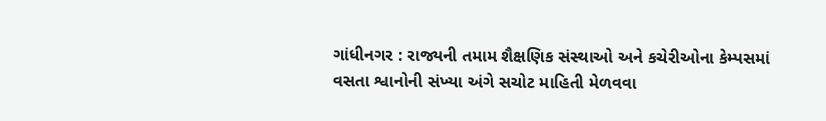ગાંધીનગર : રાજ્યની તમામ શૈક્ષણિક સંસ્થાઓ અને કચેરીઓના કેમ્પસમાં વસતા શ્વાનોની સંખ્યા અંગે સચોટ માહિતી મેળવવા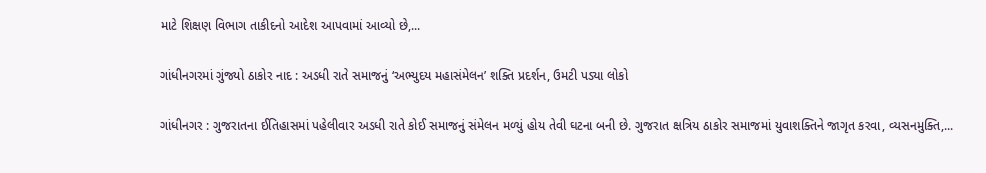માટે શિક્ષણ વિભાગ તાકીદનો આદેશ આપવામાં આવ્યો છે,...

ગાંધીનગરમાં ગુંજ્યો ઠાકોર નાદ : અડધી રાતે સમાજનું ‘અભ્યુદય મહાસંમેલન’ શક્તિ પ્રદર્શન, ઉમટી પડ્યા લોકો

ગાંધીનગર : ગુજરાતના ઈતિહાસમાં પહેલીવાર અડધી રાતે કોઈ સમાજનું સંમેલન મળ્યું હોય તેવી ઘટના બની છે. ગુજરાત ક્ષત્રિય ઠાકોર સમાજમાં યુવાશક્તિને જાગૃત કરવા, વ્યસનમુક્તિ,...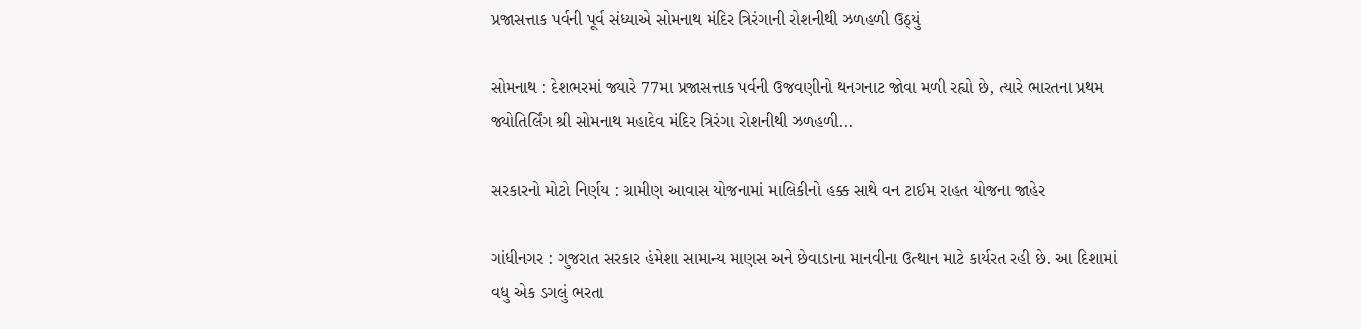પ્રજાસત્તાક પર્વની પૂર્વ સંધ્યાએ સોમનાથ મંદિર ત્રિરંગાની રોશનીથી ઝળહળી ઉઠ્યું

સોમનાથ : દેશભરમાં જ્યારે 77મા પ્રજાસત્તાક પર્વની ઉજવણીનો થનગનાટ જોવા મળી રહ્યો છે, ત્યારે ભારતના પ્રથમ જ્યોતિર્લિંગ શ્રી સોમનાથ મહાદેવ મંદિર ત્રિરંગા રોશનીથી ઝળહળી...

સરકારનો મોટો નિર્ણય : ગ્રામીણ આવાસ યોજનામાં માલિકીનો હક્ક સાથે વન ટાઈમ રાહત યોજના જાહેર

ગાંધીનગર : ગુજરાત સરકાર હંમેશા સામાન્ય માણસ અને છેવાડાના માનવીના ઉત્થાન માટે કાર્યરત રહી છે. આ દિશામાં વધુ એક ડગલું ભરતા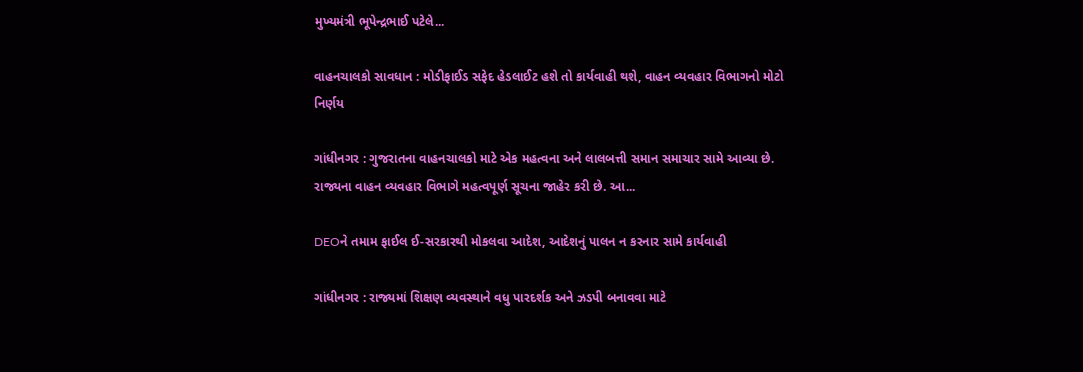મુખ્યમંત્રી ભૂપેન્દ્રભાઈ પટેલે...

વાહનચાલકો સાવધાન : મોડીફાઈડ સફેદ હેડલાઈટ હશે તો કાર્યવાહી થશે, વાહન વ્યવહાર વિભાગનો મોટો નિર્ણય

ગાંધીનગર : ગુજરાતના વાહનચાલકો માટે એક મહત્વના અને લાલબત્તી સમાન સમાચાર સામે આવ્યા છે. રાજ્યના વાહન વ્યવહાર વિભાગે મહત્વપૂર્ણ સૂચના જાહેર કરી છે. આ...

DEOને તમામ ફાઈલ ઈ-સરકારથી મોકલવા આદેશ, આદેશનું પાલન ન કરનાર સામે કાર્યવાહી

ગાંધીનગર : રાજ્યમાં શિક્ષણ વ્યવસ્થાને વધુ પારદર્શક અને ઝડપી બનાવવા માટે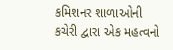કમિશનર શાળાઓની કચેરી દ્વારા એક મહત્વનો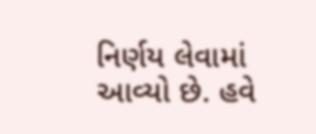નિર્ણય લેવામાં આવ્યો છે. હવે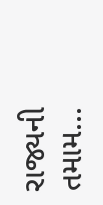રાજ્યની તમામ...